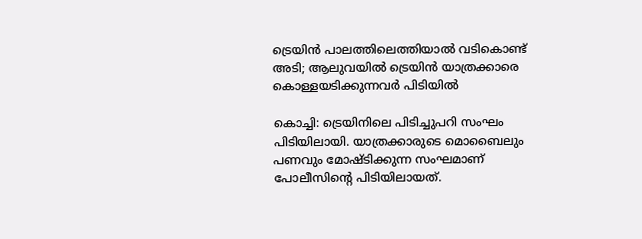ട്രെയിൻ പാലത്തിലെത്തിയാൽ വടികൊണ്ട് അടി; ആലുവയിൽ ട്രെയിൻ യാത്രക്കാരെ കൊള്ളയടിക്കുന്നവർ പിടിയിൽ

കൊച്ചി: ട്രെയിനിലെ പിടിച്ചുപറി സംഘം പിടിയിലായി. യാത്രക്കാരുടെ മൊബൈലും പണവും മോഷ്ടിക്കുന്ന സംഘമാണ് പോലീസിന്റെ പിടിയിലായത്.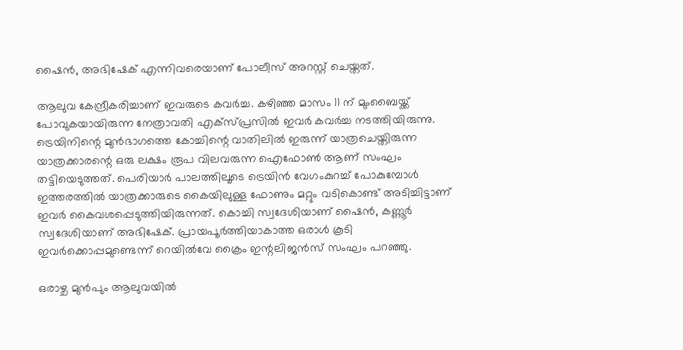ഷൈന്‍, അഭിഷേക് എന്നിവരെയാണ് പോലീസ് അറസ്റ്റ് ചെയ്തത്.

ആലുവ കേന്ദ്രീകരിച്ചാണ് ഇവരുടെ കവര്‍ച്ച. കഴിഞ്ഞ മാസം 11 ന് മുംബൈയ്ക്ക് പോവുകയായിരുന്ന നേത്രാവതി എക്‌സ്പ്രസില്‍ ഇവര്‍ കവര്‍ച്ച നടത്തിയിരുന്നു. ട്രെയിനിന്റെ മുന്‍ഭാഗത്തെ കോച്ചിന്റെ വാതിലില്‍ ഇരുന്ന് യാത്രചെയ്തിരുന്ന യാത്രക്കാരന്റെ ഒരു ലക്ഷം രൂപ വിലവരുന്ന ഐഫോണ്‍ ആണ് സംഘം തട്ടിയെടുത്തത്. പെരിയാര്‍ പാലത്തിലൂടെ ട്രെയിന്‍ വേഗംകുറച്ച് പോകുമ്പോള്‍ ഇത്തരത്തില്‍ യാത്രക്കാരുടെ കൈയിലുള്ള ഫോണും മറ്റും വടികൊണ്ട് അടിച്ചിട്ടാണ് ഇവര്‍ കൈവശപ്പെടുത്തിയിരുന്നത്. കൊച്ചി സ്വദേശിയാണ് ഷൈന്‍, കണ്ണൂര്‍ സ്വദേശിയാണ് അഭിഷേക്. പ്രായപൂര്‍ത്തിയാകാത്ത ഒരാള്‍ കൂടി ഇവര്‍ക്കൊപ്പമുണ്ടെന്ന് റെയില്‍വേ ക്രൈം ഇന്റലിജന്‍സ് സംഘം പറഞ്ഞു.

ഒരാഴ്ച മുന്‍പും ആലുവയില്‍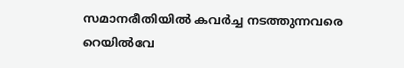സമാനരീതിയില്‍ കവര്‍ച്ച നടത്തുന്നവരെ റെയില്‍വേ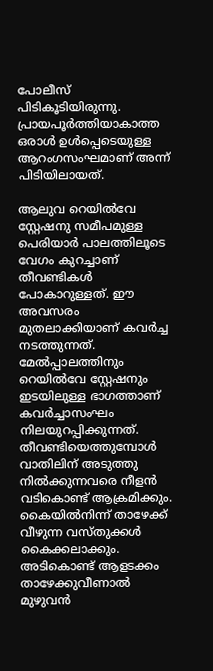പോലീസ് പിടികൂടിയിരുന്നു. പ്രായപൂര്‍ത്തിയാകാത്ത ഒരാള്‍ ഉള്‍പ്പെടെയുള്ള ആറംഗസംഘമാണ് അന്ന് പിടിയിലായത്.

ആലുവ റെയില്‍വേ സ്റ്റേഷനു സമീപമുള്ള പെരിയാര്‍ പാലത്തിലൂടെ വേഗം കുറച്ചാണ് തീവണ്ടികൾ പോകാറുള്ളത്. ഈ അവസരം മുതലാക്കിയാണ് കവര്‍ച്ച നടത്തുന്നത്. മേല്‍പ്പാലത്തിനും റെയില്‍വേ സ്റ്റേഷനും ഇടയിലുള്ള ഭാഗത്താണ് കവര്‍ച്ചാസംഘം നിലയുറപ്പിക്കുന്നത്. തീവണ്ടിയെത്തുമ്പോള്‍ വാതിലിന് അടുത്തു നില്‍ക്കുന്നവരെ നീളന്‍ വടികൊണ്ട് ആക്രമിക്കും. കൈയില്‍നിന്ന് താഴേക്ക് വീഴുന്ന വസ്തുക്കള്‍ കൈക്കലാക്കും. അടികൊണ്ട് ആളടക്കം താഴേക്കുവീണാല്‍ മുഴുവൻ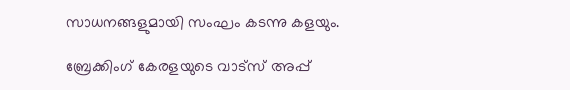സാധനങ്ങളുമായി സംഘം കടന്നു കളയും.

ബ്രേക്കിംഗ് കേരളയുടെ വാട്സ് അപ്പ്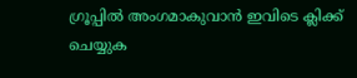ഗ്രൂപ്പിൽ അംഗമാകുവാൻ ഇവിടെ ക്ലിക്ക് ചെയ്യുക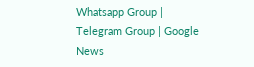Whatsapp Group | Telegram Group | Google News